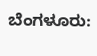ಬೆಂಗಳೂರು: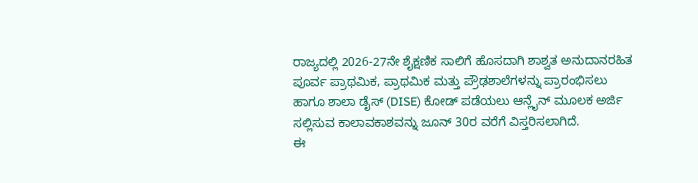ರಾಜ್ಯದಲ್ಲಿ 2026-27ನೇ ಶೈಕ್ಷಣಿಕ ಸಾಲಿಗೆ ಹೊಸದಾಗಿ ಶಾಶ್ವತ ಅನುದಾನರಹಿತ ಪೂರ್ವ ಪ್ರಾಥಮಿಕ, ಪ್ರಾಥಮಿಕ ಮತ್ತು ಪ್ರೌಢಶಾಲೆಗಳನ್ನು ಪ್ರಾರಂಭಿಸಲು ಹಾಗೂ ಶಾಲಾ ಡೈಸ್ (DISE) ಕೋಡ್ ಪಡೆಯಲು ಆನ್ಲೈನ್ ಮೂಲಕ ಅರ್ಜಿ ಸಲ್ಲಿಸುವ ಕಾಲಾವಕಾಶವನ್ನು ಜೂನ್ 30ರ ವರೆಗೆ ವಿಸ್ತರಿಸಲಾಗಿದೆ.
ಈ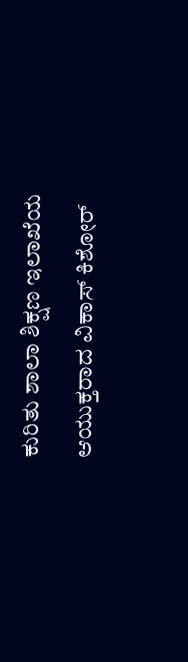ಕುರಿತು ಶಾಲಾ ಶಿಕ್ಷಣ ಇಲಾಖೆಯ ಆಯುಕ್ತರಾದ ವಿಕಾಸ್ ಕಿಶೋರ್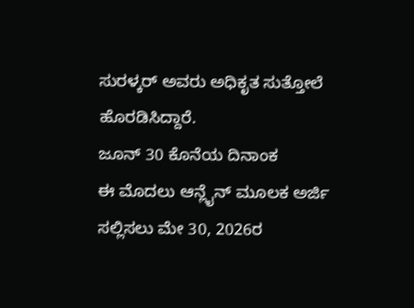ಸುರಳ್ಕರ್ ಅವರು ಅಧಿಕೃತ ಸುತ್ತೋಲೆ ಹೊರಡಿಸಿದ್ದಾರೆ.
ಜೂನ್ 30 ಕೊನೆಯ ದಿನಾಂಕ
ಈ ಮೊದಲು ಆನ್ಲೈನ್ ಮೂಲಕ ಅರ್ಜಿ ಸಲ್ಲಿಸಲು ಮೇ 30, 2026ರ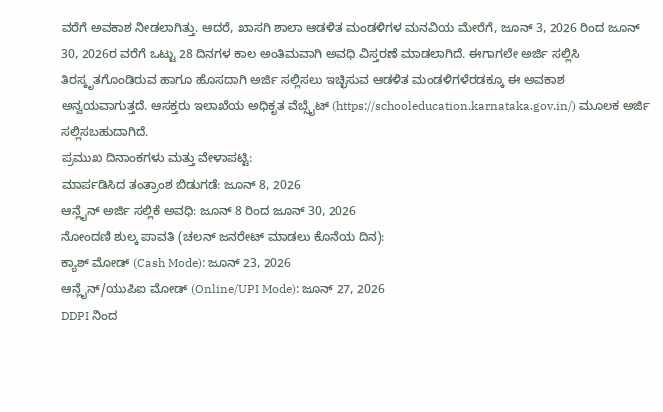ವರೆಗೆ ಅವಕಾಶ ನೀಡಲಾಗಿತ್ತು. ಆದರೆ, ಖಾಸಗಿ ಶಾಲಾ ಆಡಳಿತ ಮಂಡಳಿಗಳ ಮನವಿಯ ಮೇರೆಗೆ, ಜೂನ್ 3, 2026 ರಿಂದ ಜೂನ್ 30, 2026ರ ವರೆಗೆ ಒಟ್ಟು 28 ದಿನಗಳ ಕಾಲ ಅಂತಿಮವಾಗಿ ಅವಧಿ ವಿಸ್ತರಣೆ ಮಾಡಲಾಗಿದೆ. ಈಗಾಗಲೇ ಅರ್ಜಿ ಸಲ್ಲಿಸಿ ತಿರಸ್ಕೃತಗೊಂಡಿರುವ ಹಾಗೂ ಹೊಸದಾಗಿ ಅರ್ಜಿ ಸಲ್ಲಿಸಲು ಇಚ್ಛಿಸುವ ಆಡಳಿತ ಮಂಡಳಿಗಳೆರಡಕ್ಕೂ ಈ ಅವಕಾಶ ಅನ್ವಯವಾಗುತ್ತದೆ. ಆಸಕ್ತರು ಇಲಾಖೆಯ ಅಧಿಕೃತ ವೆಬ್ಸೈಟ್ (https://schooleducation.karnataka.gov.in/) ಮೂಲಕ ಅರ್ಜಿ ಸಲ್ಲಿಸಬಹುದಾಗಿದೆ.
ಪ್ರಮುಖ ದಿನಾಂಕಗಳು ಮತ್ತು ವೇಳಾಪಟ್ಟಿ:
ಮಾರ್ಪಡಿಸಿದ ತಂತ್ರಾಂಶ ಬಿಡುಗಡೆ: ಜೂನ್ 8, 2026
ಆನ್ಲೈನ್ ಅರ್ಜಿ ಸಲ್ಲಿಕೆ ಅವಧಿ: ಜೂನ್ 8 ರಿಂದ ಜೂನ್ 30, 2026
ನೋಂದಣಿ ಶುಲ್ಕ ಪಾವತಿ (ಚಲನ್ ಜನರೇಟ್ ಮಾಡಲು ಕೊನೆಯ ದಿನ):
ಕ್ಯಾಶ್ ಮೋಡ್ (Cash Mode): ಜೂನ್ 23, 2026
ಆನ್ಲೈನ್/ಯುಪಿಐ ಮೋಡ್ (Online/UPI Mode): ಜೂನ್ 27, 2026
DDPI ನಿಂದ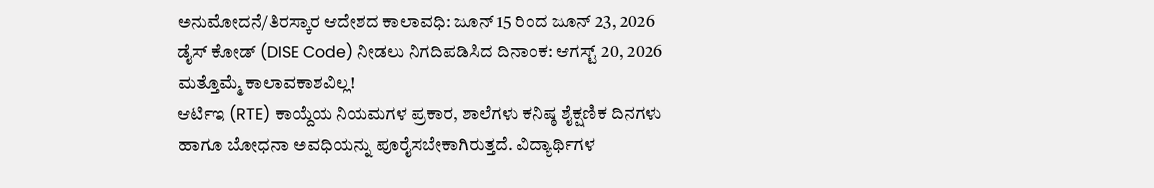ಅನುಮೋದನೆ/ತಿರಸ್ಕಾರ ಆದೇಶದ ಕಾಲಾವಧಿ: ಜೂನ್ 15 ರಿಂದ ಜೂನ್ 23, 2026
ಡೈಸ್ ಕೋಡ್ (DISE Code) ನೀಡಲು ನಿಗದಿಪಡಿಸಿದ ದಿನಾಂಕ: ಆಗಸ್ಟ್ 20, 2026
ಮತ್ತೊಮ್ಮೆ ಕಾಲಾವಕಾಶವಿಲ್ಲ!
ಆರ್ಟಿಇ (RTE) ಕಾಯ್ದೆಯ ನಿಯಮಗಳ ಪ್ರಕಾರ, ಶಾಲೆಗಳು ಕನಿಷ್ಠ ಶೈಕ್ಷಣಿಕ ದಿನಗಳು ಹಾಗೂ ಬೋಧನಾ ಅವಧಿಯನ್ನು ಪೂರೈಸಬೇಕಾಗಿರುತ್ತದೆ. ವಿದ್ಯಾರ್ಥಿಗಳ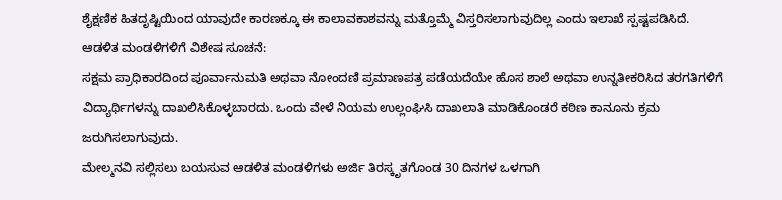ಶೈಕ್ಷಣಿಕ ಹಿತದೃಷ್ಟಿಯಿಂದ ಯಾವುದೇ ಕಾರಣಕ್ಕೂ ಈ ಕಾಲಾವಕಾಶವನ್ನು ಮತ್ತೊಮ್ಮೆ ವಿಸ್ತರಿಸಲಾಗುವುದಿಲ್ಲ ಎಂದು ಇಲಾಖೆ ಸ್ಪಷ್ಟಪಡಿಸಿದೆ.
ಆಡಳಿತ ಮಂಡಳಿಗಳಿಗೆ ವಿಶೇಷ ಸೂಚನೆ:
ಸಕ್ಷಮ ಪ್ರಾಧಿಕಾರದಿಂದ ಪೂರ್ವಾನುಮತಿ ಅಥವಾ ನೋಂದಣಿ ಪ್ರಮಾಣಪತ್ರ ಪಡೆಯದೆಯೇ ಹೊಸ ಶಾಲೆ ಅಥವಾ ಉನ್ನತೀಕರಿಸಿದ ತರಗತಿಗಳಿಗೆ ವಿದ್ಯಾರ್ಥಿಗಳನ್ನು ದಾಖಲಿಸಿಕೊಳ್ಳಬಾರದು. ಒಂದು ವೇಳೆ ನಿಯಮ ಉಲ್ಲಂಘಿಸಿ ದಾಖಲಾತಿ ಮಾಡಿಕೊಂಡರೆ ಕಠಿಣ ಕಾನೂನು ಕ್ರಮ ಜರುಗಿಸಲಾಗುವುದು.
ಮೇಲ್ಮನವಿ ಸಲ್ಲಿಸಲು ಬಯಸುವ ಆಡಳಿತ ಮಂಡಳಿಗಳು ಅರ್ಜಿ ತಿರಸ್ಕೃತಗೊಂಡ 30 ದಿನಗಳ ಒಳಗಾಗಿ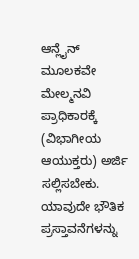ಆನ್ಲೈನ್ ಮೂಲಕವೇ ಮೇಲ್ಮನವಿ ಪ್ರಾಧಿಕಾರಕ್ಕೆ (ವಿಭಾಗೀಯ ಆಯುಕ್ತರು) ಅರ್ಜಿ ಸಲ್ಲಿಸಬೇಕು. ಯಾವುದೇ ಭೌತಿಕ ಪ್ರಸ್ತಾವನೆಗಳನ್ನು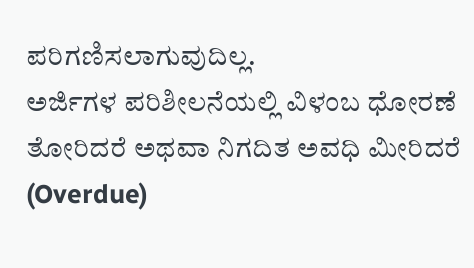ಪರಿಗಣಿಸಲಾಗುವುದಿಲ್ಲ.
ಅರ್ಜಿಗಳ ಪರಿಶೀಲನೆಯಲ್ಲಿ ವಿಳಂಬ ಧೋರಣೆ ತೋರಿದರೆ ಅಥವಾ ನಿಗದಿತ ಅವಧಿ ಮೀರಿದರೆ (Overdue)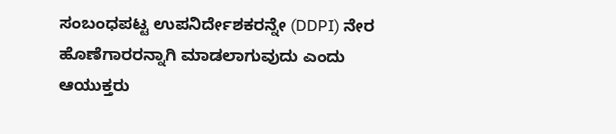ಸಂಬಂಧಪಟ್ಟ ಉಪನಿರ್ದೇಶಕರನ್ನೇ (DDPI) ನೇರ ಹೊಣೆಗಾರರನ್ನಾಗಿ ಮಾಡಲಾಗುವುದು ಎಂದು ಆಯುಕ್ತರು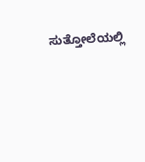ಸುತ್ತೋಲೆಯಲ್ಲಿ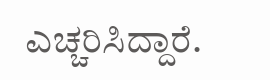ಎಚ್ಚರಿಸಿದ್ದಾರೆ.